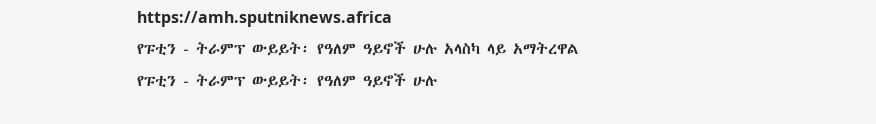https://amh.sputniknews.africa
የፑቲን - ትራምፕ ውይይት፡ የዓለም ዓይኖች ሁሉ አላስካ ላይ አማትረዋል
የፑቲን - ትራምፕ ውይይት፡ የዓለም ዓይኖች ሁሉ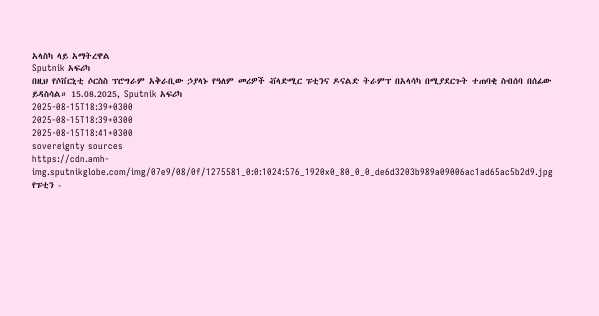አላስካ ላይ አማትረዋል
Sputnik አፍሪካ
በዚህ የሶቨርኒቲ ሶርስስ ፕሮግራም አቅራቢው ኃያላኑ የዓለም መሪዎች ቭላድሚር ፑቲንና ዶናልድ ትራምፕ በአላሳካ በሚያደርጉት ተጠባቂ ስብሰባ በሰፊው ይዳስሳል። 15.08.2025, Sputnik አፍሪካ
2025-08-15T18:39+0300
2025-08-15T18:39+0300
2025-08-15T18:41+0300
sovereignty sources
https://cdn.amh-img.sputnikglobe.com/img/07e9/08/0f/1275581_0:0:1024:576_1920x0_80_0_0_de6d3203b989a09006ac1ad65ac5b2d9.jpg
የፑቲን -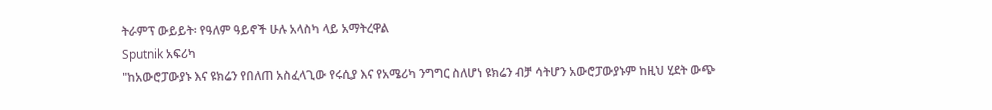ትራምፕ ውይይት፡ የዓለም ዓይኖች ሁሉ አላስካ ላይ አማትረዋል
Sputnik አፍሪካ
"ከአውሮፓውያኑ እና ዩክሬን የበለጠ አስፈላጊው የሩሲያ እና የአሜሪካ ንግግር ስለሆነ ዩክሬን ብቻ ሳትሆን አውሮፓውያኑም ከዚህ ሂደት ውጭ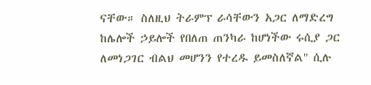ናቸው። ስለዚህ ትራምፕ ራሳቸውን አጋር ለማድረግ ከሌሎች ኃይሎች የበለጠ ጠንካራ ከሆነችው ሩሲያ ጋር ለመነጋገር ብልህ መሆንን የተረዱ ይመስለኛል" ሲሉ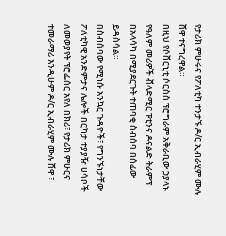የታሪክ ምሁሩና የፖለቲካ ተንታኙ ዶ/ር ኢብራሂም ሙሉ ሸዋ ተናግረዋል።
በዚህ የሶቨርኒቲ ሶርስስ ፕሮግራም አቅራቢው ኃያላኑ የዓለም መሪዎች ቭላድሚር ፑቲንና ዶናልድ ትራምፕ በአላሳካ በሚያደርጉት ተጠባቂ ስብሰባ በሰፊው ይዳስሳል።
በስብሰባው የሚነሱ አንኳር ጉዳዮች፣ የግንኙነታቸው ፖለቲካዊ አንድምታና ሌሎች በርካታ ተያያዥ ሀሳቦች ለመወያየት ፕሮፌሰር አየለ በክሪ፣ የታሪክ ምሁርና ተመራማሪ እንዲሁም ዶ/ር ኢብራሂም ሙሉ ሸዋ ፣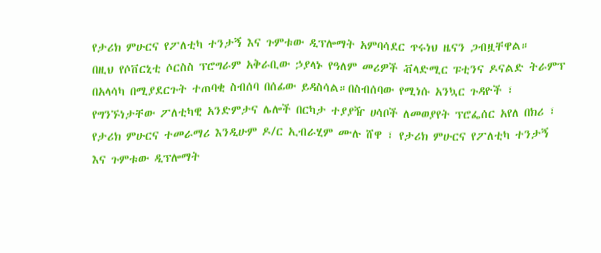የታሪክ ምሁርና የፖለቲካ ተንታኝ እና ጉምቱው ዲፕሎማት አምባሳደር ጥሩነህ ዜናን ጋብዟቸዋል።
በዚህ የሶቨርኒቲ ሶርስስ ፕሮግራም አቅራቢው ኃያላኑ የዓለም መሪዎች ቭላድሚር ፑቲንና ዶናልድ ትራምፕ በአላሳካ በሚያደርጉት ተጠባቂ ስብሰባ በሰፊው ይዳስሳል።በስብሰባው የሚነሱ አንኳር ጉዳዮች ፣ የግንኙነታቸው ፖለቲካዊ አንድምታና ሌሎች በርካታ ተያያዥ ሀሳቦች ለመወያየት ፕሮፌሰር አየለ በክሪ ፣ የታሪክ ምሁርና ተመራማሪ እንዲሁም ዶ/ር ኢብራሂም ሙሉ ሸዋ ፣ የታሪክ ምሁርና የፖለቲካ ተንታኝ እና ጉምቱው ዲፕሎማት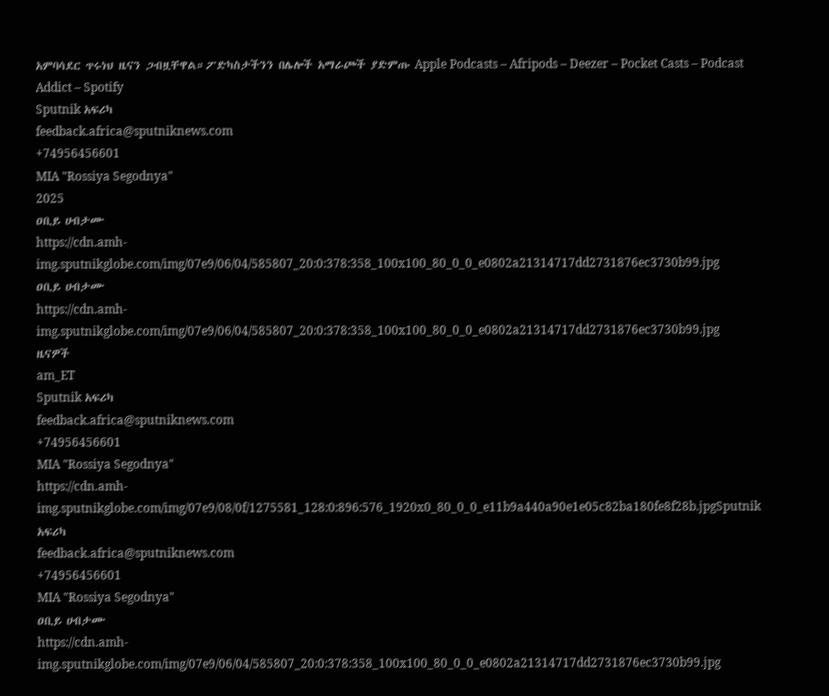አምባሳደር ጥሩነህ ዜናን ጋብዟቸዋል።ፖድካስታችንን በሌሎች አማራጮች ያድምጡ Apple Podcasts – Afripods – Deezer – Pocket Casts – Podcast Addict – Spotify
Sputnik አፍሪካ
feedback.africa@sputniknews.com
+74956456601
MIA "Rossiya Segodnya"
2025
ዐቢይ ሀብታሙ
https://cdn.amh-img.sputnikglobe.com/img/07e9/06/04/585807_20:0:378:358_100x100_80_0_0_e0802a21314717dd2731876ec3730b99.jpg
ዐቢይ ሀብታሙ
https://cdn.amh-img.sputnikglobe.com/img/07e9/06/04/585807_20:0:378:358_100x100_80_0_0_e0802a21314717dd2731876ec3730b99.jpg
ዜናዎች
am_ET
Sputnik አፍሪካ
feedback.africa@sputniknews.com
+74956456601
MIA "Rossiya Segodnya"
https://cdn.amh-img.sputnikglobe.com/img/07e9/08/0f/1275581_128:0:896:576_1920x0_80_0_0_e11b9a440a90e1e05c82ba180fe8f28b.jpgSputnik አፍሪካ
feedback.africa@sputniknews.com
+74956456601
MIA "Rossiya Segodnya"
ዐቢይ ሀብታሙ
https://cdn.amh-img.sputnikglobe.com/img/07e9/06/04/585807_20:0:378:358_100x100_80_0_0_e0802a21314717dd2731876ec3730b99.jpg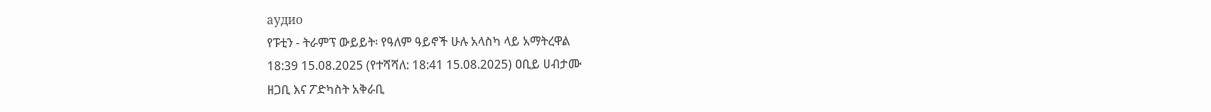аудио
የፑቲን - ትራምፕ ውይይት፡ የዓለም ዓይኖች ሁሉ አላስካ ላይ አማትረዋል
18:39 15.08.2025 (የተሻሻለ: 18:41 15.08.2025) ዐቢይ ሀብታሙ
ዘጋቢ እና ፖድካስት አቅራቢ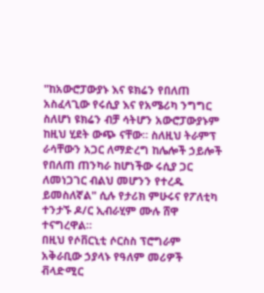"ከአውሮፓውያኑ እና ዩክሬን የበለጠ አስፈላጊው የሩሲያ እና የአሜሪካ ንግግር ስለሆነ ዩክሬን ብቻ ሳትሆን አውሮፓውያኑም ከዚህ ሂደት ውጭ ናቸው። ስለዚህ ትራምፕ ራሳቸውን አጋር ለማድረግ ከሌሎች ኃይሎች የበለጠ ጠንካራ ከሆነችው ሩሲያ ጋር ለመነጋገር ብልህ መሆንን የተረዱ ይመስለኛል" ሲሉ የታሪክ ምሁሩና የፖለቲካ ተንታኙ ዶ/ር ኢብራሂም ሙሉ ሸዋ ተናግረዋል።
በዚህ የሶቨርኒቲ ሶርስስ ፕሮግራም አቅራቢው ኃያላኑ የዓለም መሪዎች ቭላድሚር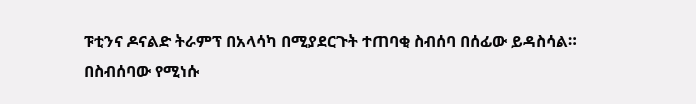ፑቲንና ዶናልድ ትራምፕ በአላሳካ በሚያደርጉት ተጠባቂ ስብሰባ በሰፊው ይዳስሳል።
በስብሰባው የሚነሱ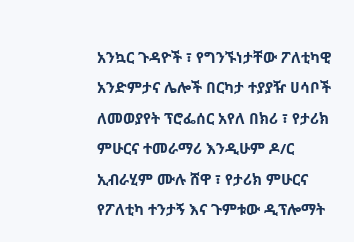አንኳር ጉዳዮች ፣ የግንኙነታቸው ፖለቲካዊ አንድምታና ሌሎች በርካታ ተያያዥ ሀሳቦች ለመወያየት ፕሮፌሰር አየለ በክሪ ፣ የታሪክ ምሁርና ተመራማሪ እንዲሁም ዶ/ር ኢብራሂም ሙሉ ሸዋ ፣ የታሪክ ምሁርና የፖለቲካ ተንታኝ እና ጉምቱው ዲፕሎማት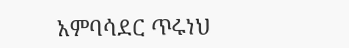አምባሳደር ጥሩነህ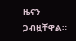ዜናን ጋብዟቸዋል።